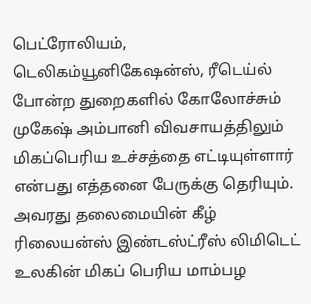பெட்ரோலியம், டெலிகம்யூனிகேஷன்ஸ், ரீடெய்ல் போன்ற துறைகளில் கோலோச்சும் முகேஷ் அம்பானி விவசாயத்திலும் மிகப்பெரிய உச்சத்தை எட்டியுள்ளார் என்பது எத்தனை பேருக்கு தெரியும். அவரது தலைமையின் கீழ் ரிலையன்ஸ் இண்டஸ்ட்ரீஸ் லிமிடெட் உலகின் மிகப் பெரிய மாம்பழ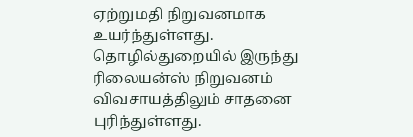ஏற்றுமதி நிறுவனமாக உயர்ந்துள்ளது. தொழில்துறையில் இருந்து ரிலையன்ஸ் நிறுவனம் விவசாயத்திலும் சாதனை புரிந்துள்ளது.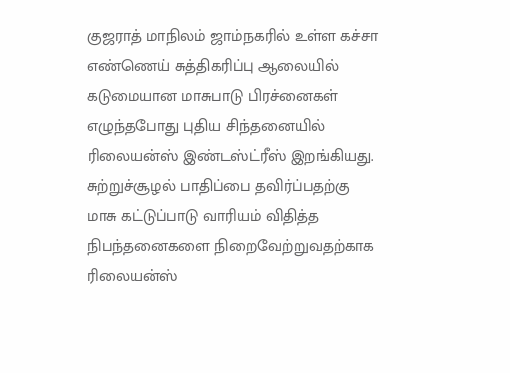குஜராத் மாநிலம் ஜாம்நகரில் உள்ள கச்சா எண்ணெய் சுத்திகரிப்பு ஆலையில் கடுமையான மாசுபாடு பிரச்னைகள் எழுந்தபோது புதிய சிந்தனையில் ரிலையன்ஸ் இண்டஸ்ட்ரீஸ் இறங்கியது. சுற்றுச்சூழல் பாதிப்பை தவிர்ப்பதற்கு மாசு கட்டுப்பாடு வாரியம் விதித்த நிபந்தனைகளை நிறைவேற்றுவதற்காக ரிலையன்ஸ்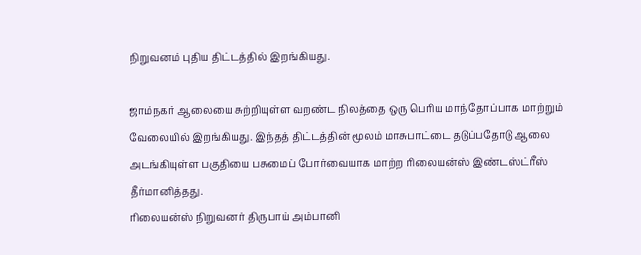நிறுவனம் புதிய திட்டத்தில் இறங்கியது.

ஜாம்நகர் ஆலையை சுற்றியுள்ள வறண்ட நிலத்தை ஒரு பெரிய மாந்தோப்பாக மாற்றும் வேலையில் இறங்கியது. இந்தத் திட்டத்தின் மூலம் மாசுபாட்டை தடுப்பதோடு ஆலை அடங்கியுள்ள பகுதியை பசுமைப் போர்வையாக மாற்ற ரிலையன்ஸ் இண்டஸ்ட்ரீஸ் தீர்மானித்தது.
ரிலையன்ஸ் நிறுவனர் திருபாய் அம்பானி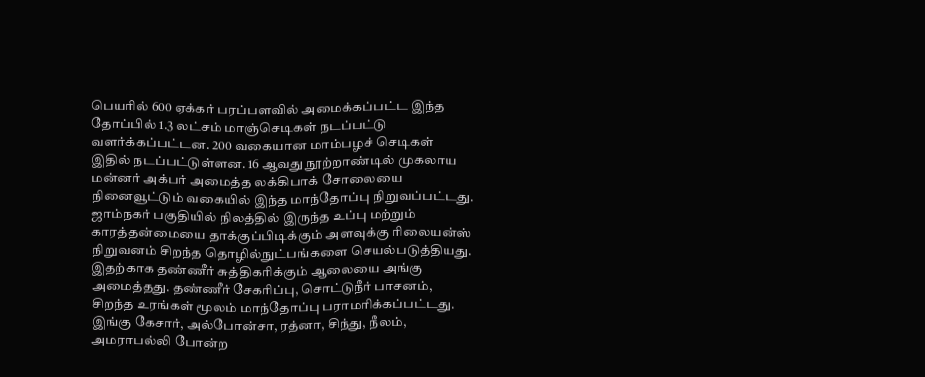பெயரில் 600 ஏக்கர் பரப்பளவில் அமைக்கப்பட்ட இந்த தோப்பில் 1.3 லட்சம் மாஞ்செடிகள் நடப்பட்டு வளர்க்கப்பட்டன. 200 வகையான மாம்பழச் செடிகள் இதில் நடப்பட்டுள்ளன. 16 ஆவது நூற்றாண்டில் முகலாய மன்னர் அக்பர் அமைத்த லக்கிபாக் சோலையை நினைவூட்டும் வகையில் இந்த மாந்தோப்பு நிறுவப்பட்டது.
ஜாம்நகர் பகுதியில் நிலத்தில் இருந்த உப்பு மற்றும் காரத்தன்மையை தாக்குப்பிடிக்கும் அளவுக்கு ரிலையன்ஸ் நிறுவனம் சிறந்த தொழில்நுட்பங்களை செயல்படுத்தியது. இதற்காக தண்ணீர் சுத்திகரிக்கும் ஆலையை அங்கு அமைத்தது. தண்ணீர் சேகரிப்பு, சொட்டுநீர் பாசனம், சிறந்த உரங்கள் மூலம் மாந்தோப்பு பராமரிக்கப்பட்டது. இங்கு கேசார், அல்போன்சா, ரத்னா, சிந்து, நீலம், அமராபல்லி போன்ற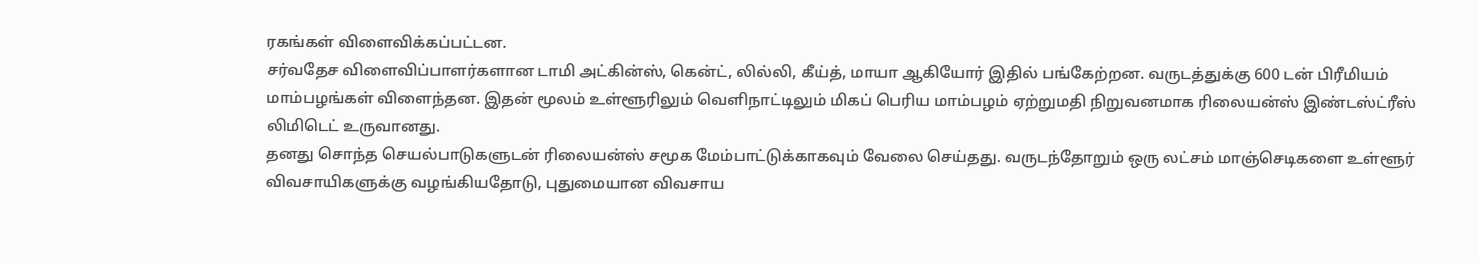ரகங்கள் விளைவிக்கப்பட்டன.
சர்வதேச விளைவிப்பாளர்களான டாமி அட்கின்ஸ், கென்ட், லில்லி, கீய்த், மாயா ஆகியோர் இதில் பங்கேற்றன. வருடத்துக்கு 600 டன் பிரீமியம் மாம்பழங்கள் விளைந்தன. இதன் மூலம் உள்ளூரிலும் வெளிநாட்டிலும் மிகப் பெரிய மாம்பழம் ஏற்றுமதி நிறுவனமாக ரிலையன்ஸ் இண்டஸ்ட்ரீஸ் லிமிடெட் உருவானது.
தனது சொந்த செயல்பாடுகளுடன் ரிலையன்ஸ் சமூக மேம்பாட்டுக்காகவும் வேலை செய்தது. வருடந்தோறும் ஒரு லட்சம் மாஞ்செடிகளை உள்ளூர் விவசாயிகளுக்கு வழங்கியதோடு, புதுமையான விவசாய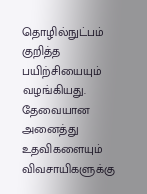தொழில்நுட்பம் குறித்த பயிற்சியையும் வழங்கியது.
தேவையான அனைத்து உதவிகளையும் விவசாயிகளுக்கு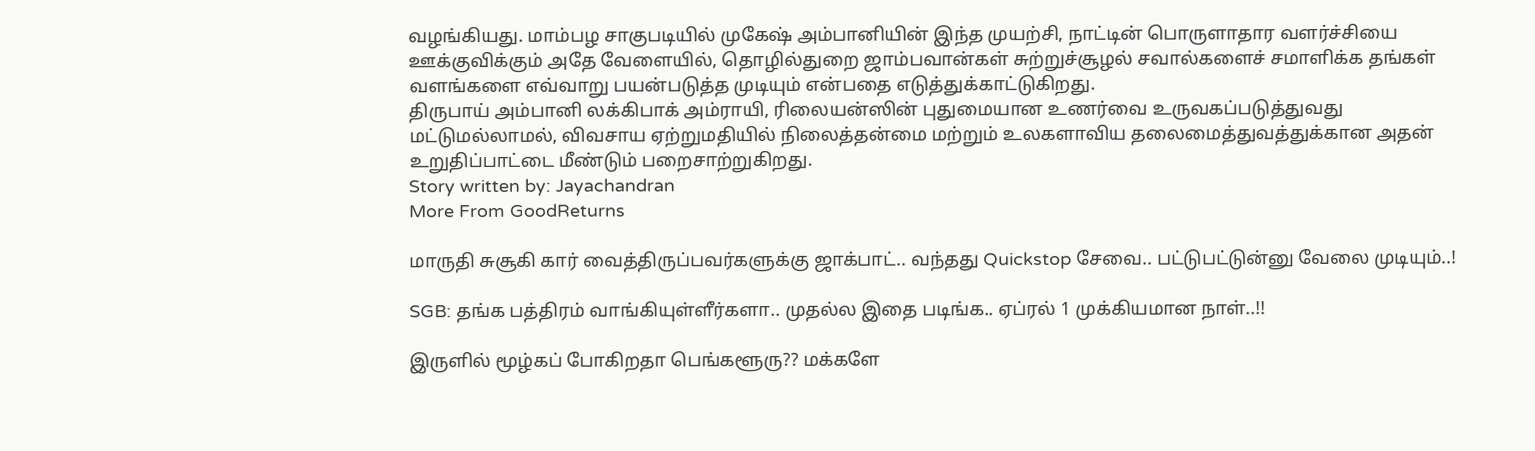வழங்கியது. மாம்பழ சாகுபடியில் முகேஷ் அம்பானியின் இந்த முயற்சி, நாட்டின் பொருளாதார வளர்ச்சியை ஊக்குவிக்கும் அதே வேளையில், தொழில்துறை ஜாம்பவான்கள் சுற்றுச்சூழல் சவால்களைச் சமாளிக்க தங்கள் வளங்களை எவ்வாறு பயன்படுத்த முடியும் என்பதை எடுத்துக்காட்டுகிறது.
திருபாய் அம்பானி லக்கிபாக் அம்ராயி, ரிலையன்ஸின் புதுமையான உணர்வை உருவகப்படுத்துவது மட்டுமல்லாமல், விவசாய ஏற்றுமதியில் நிலைத்தன்மை மற்றும் உலகளாவிய தலைமைத்துவத்துக்கான அதன் உறுதிப்பாட்டை மீண்டும் பறைசாற்றுகிறது.
Story written by: Jayachandran
More From GoodReturns

மாருதி சுசூகி கார் வைத்திருப்பவர்களுக்கு ஜாக்பாட்.. வந்தது Quickstop சேவை.. பட்டுபட்டுன்னு வேலை முடியும்..!

SGB: தங்க பத்திரம் வாங்கியுள்ளீர்களா.. முதல்ல இதை படிங்க.. ஏப்ரல் 1 முக்கியமான நாள்..!!

இருளில் மூழ்கப் போகிறதா பெங்களூரு?? மக்களே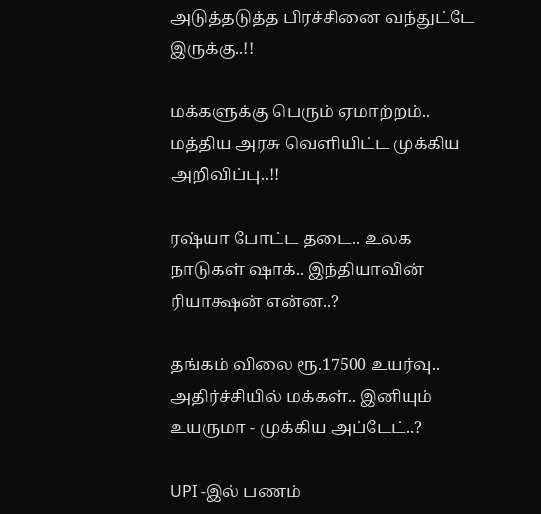அடுத்தடுத்த பிரச்சினை வந்துட்டே இருக்கு..!!

மக்களுக்கு பெரும் ஏமாற்றம்.. மத்திய அரசு வெளியிட்ட முக்கிய அறிவிப்பு..!!

ரஷ்யா போட்ட தடை.. உலக நாடுகள் ஷாக்.. இந்தியாவின் ரியாக்ஷன் என்ன..?

தங்கம் விலை ரூ.17500 உயர்வு.. அதிர்ச்சியில் மக்கள்.. இனியும் உயருமா - முக்கிய அப்டேட்..?

UPI -இல் பணம்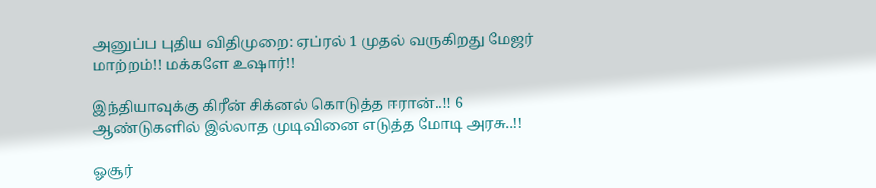அனுப்ப புதிய விதிமுறை: ஏப்ரல் 1 முதல் வருகிறது மேஜர் மாற்றம்!! மக்களே உஷார்!!

இந்தியாவுக்கு கிரீன் சிக்னல் கொடுத்த ஈரான்..!! 6 ஆண்டுகளில் இல்லாத முடிவினை எடுத்த மோடி அரசு..!!

ஓசூர்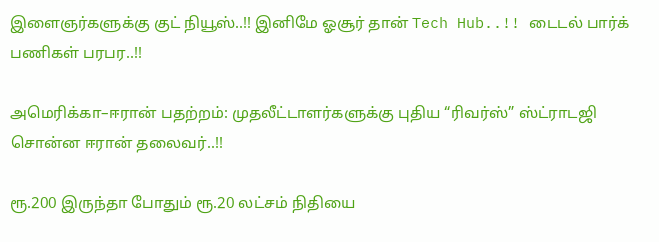இளைஞர்களுக்கு குட் நியூஸ்..!! இனிமே ஓசூர் தான் Tech Hub..!! டைடல் பார்க் பணிகள் பரபர..!!

அமெரிக்கா–ஈரான் பதற்றம்: முதலீட்டாளர்களுக்கு புதிய “ரிவர்ஸ்” ஸ்ட்ராடஜி சொன்ன ஈரான் தலைவர்..!!

ரூ.200 இருந்தா போதும் ரூ.20 லட்சம் நிதியை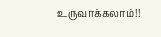உருவாக்கலாம்!!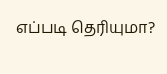எப்படி தெரியுமா?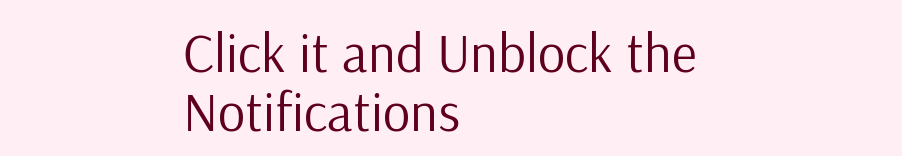Click it and Unblock the Notifications